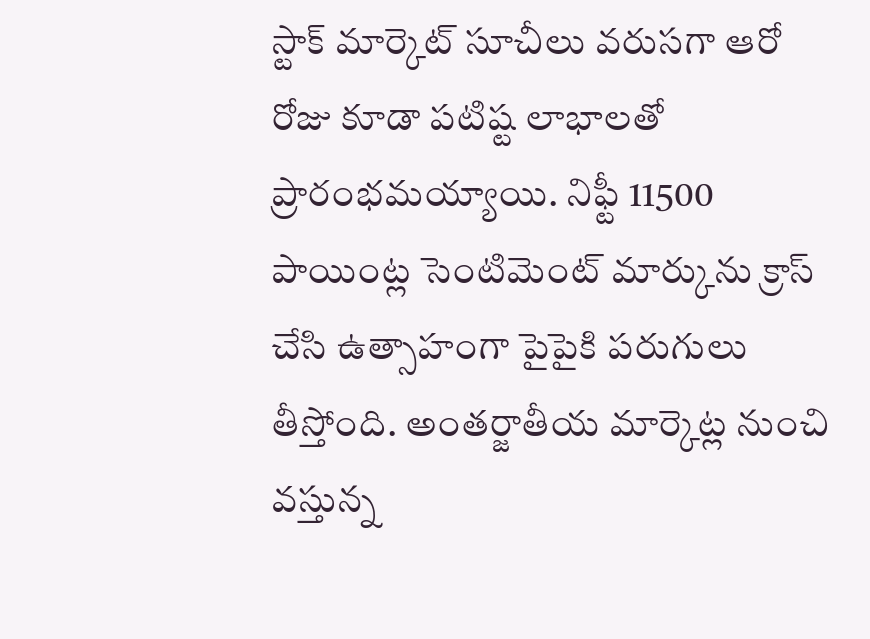స్టాక్ మార్కెట్ సూచీలు వరుసగా ఆరో రోజు కూడా పటిష్ట లాభాలతో ప్రారంభమయ్యాయి. నిఫ్టీ 11500 పాయింట్ల సెంటిమెంట్ మార్కును క్రాస్ చేసి ఉత్సాహంగా పైపైకి పరుగులు తీస్తోంది. అంతర్జాతీయ మార్కెట్ల నుంచి వస్తున్న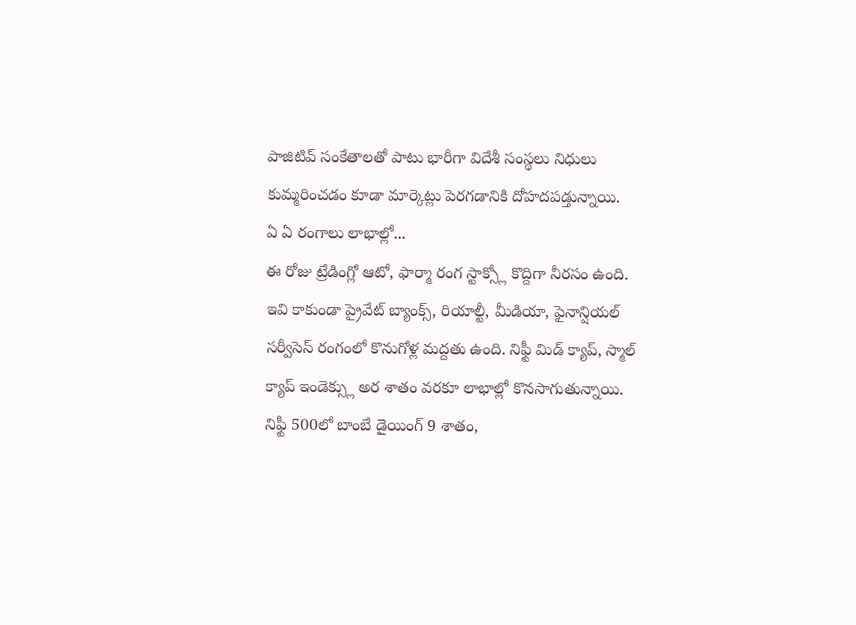పాజిటివ్ సంకేతాలతో పాటు భారీగా విదేశీ సంస్థలు నిధులు కుమ్మరించడం కూడా మార్కెట్లు పెరగడానికి దోహదపడ్తున్నాయి.
ఏ ఏ రంగాలు లాభాల్లో...
ఈ రోజు ట్రేడింగ్లో ఆటో, ఫార్మా రంగ స్టాక్స్లో కొద్దిగా నీరసం ఉంది. ఇవి కాకుండా ప్రైవేట్ బ్యాంక్స్, రియాల్టీ, మీడియా, ఫైనాన్షియల్ సర్వీసెస్ రంగంలో కొనుగోళ్ల మద్దతు ఉంది. నిఫ్టీ మిడ్ క్యాప్, స్మాల్ క్యాప్ ఇండెక్స్లు అర శాతం వరకూ లాభాల్లో కొనసాగుతున్నాయి.
నిఫ్టీ 500లో బాంబే డైయింగ్ 9 శాతం,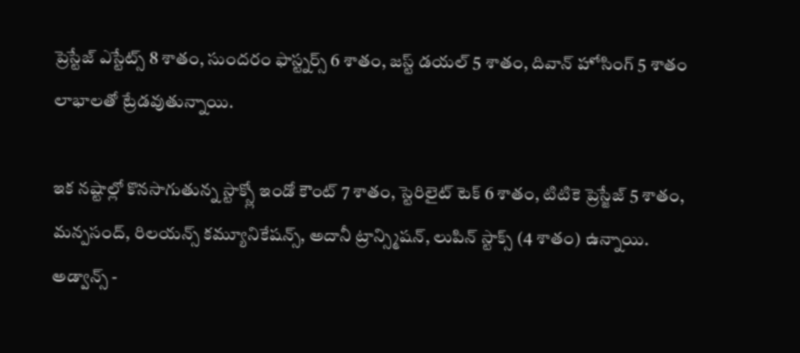ప్రెస్టేజ్ ఎస్టేట్స్ 8 శాతం, సుందరం ఫాస్ట్నర్స్ 6 శాతం, జస్ట్ డయల్ 5 శాతం, దివాన్ హోసింగ్ 5 శాతం లాభాలతో ట్రేడవుతున్నాయి.

ఇక నష్టాల్లో కొనసాగుతున్న స్టాక్స్లో ఇండో కౌంట్ 7 శాతం, స్టెరిలైట్ టెక్ 6 శాతం, టిటికె ప్రెస్జేజ్ 5 శాతం, మన్పసంద్, రిలయన్స్ కమ్యూనికేషన్స్, అదానీ ట్రాన్స్మిషన్, లుపిన్ స్టాక్స్ (4 శాతం) ఉన్నాయి.
అడ్వాన్స్ -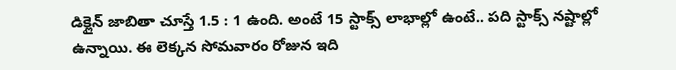డిక్లైన్ జాబితా చూస్తే 1.5 : 1 ఉంది. అంటే 15 స్టాక్స్ లాభాల్లో ఉంటే.. పది స్టాక్స్ నష్టాల్లో ఉన్నాయి. ఈ లెక్కన సోమవారం రోజున ఇది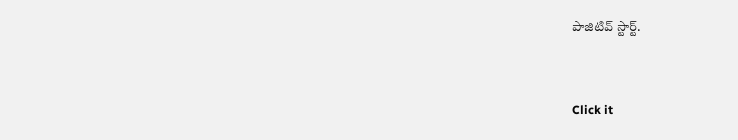పాజిటివ్ స్టార్ట్.


Click it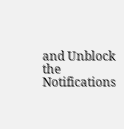and Unblock the Notifications